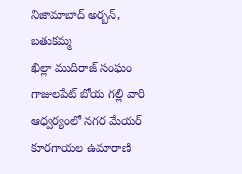నిజామాబాద్ అర్బన్, బతుకమ్మ
ఖిల్లా ముదిరాజ్ సంఘం గాజులపేట్ బోయ గల్లి వారి ఆధ్వర్యంలో నగర మేయర్ కూరగాయల ఉమారాణి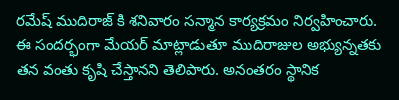రమేష్ ముదిరాజ్ కి శనివారం సన్మాన కార్యక్రమం నిర్వహించారు. ఈ సందర్భంగా మేయర్ మాట్లాడుతూ ముదిరాజుల అభ్యున్నతకు తన వంతు కృషి చేస్తానని తెలిపారు. అనంతరం స్థానిక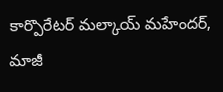కార్పొరేటర్ మల్కాయ్ మహేందర్, మాజీ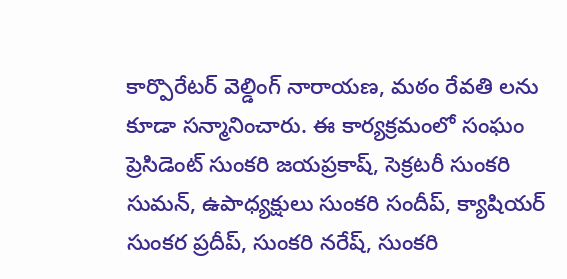కార్పొరేటర్ వెల్డింగ్ నారాయణ, మఠం రేవతి లను కూడా సన్మానించారు. ఈ కార్యక్రమంలో సంఘం ప్రెసిడెంట్ సుంకరి జయప్రకాష్, సెక్రటరీ సుంకరి సుమన్, ఉపాధ్యక్షులు సుంకరి సందీప్, క్యాషియర్ సుంకర ప్రదీప్, సుంకరి నరేష్, సుంకరి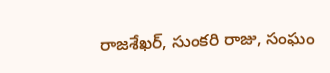రాజశేఖర్, సుంకరి రాజు, సంఘం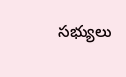సభ్యులు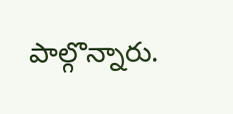పాల్గొన్నారు.